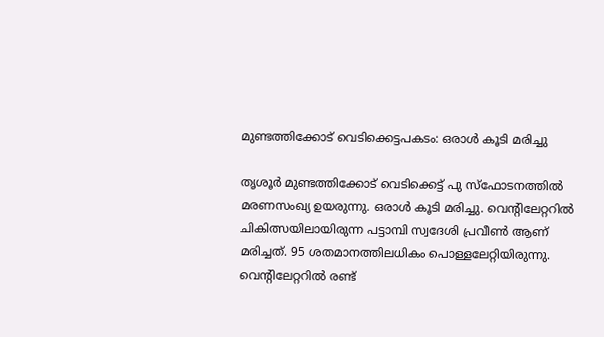മുണ്ടത്തിക്കോട് വെടിക്കെട്ടപകടം: ഒരാള്‍ കൂടി മരിച്ചു

തൃശൂര്‍ മുണ്ടത്തിക്കോട് വെടിക്കെട്ട് പു സ്‌ഫോടനത്തില്‍ മരണസംഖ്യ ഉയരുന്നു. ഒരാള്‍ കൂടി മരിച്ചു. വെന്റിലേറ്ററില്‍ ചികിത്സയിലായിരുന്ന പട്ടാമ്പി സ്വദേശി പ്രവീണ്‍ ആണ് മരിച്ചത്. 95 ശതമാനത്തിലധികം പൊള്ളലേറ്റിയിരുന്നു. വെന്റിലേറ്ററില്‍ രണ്ട്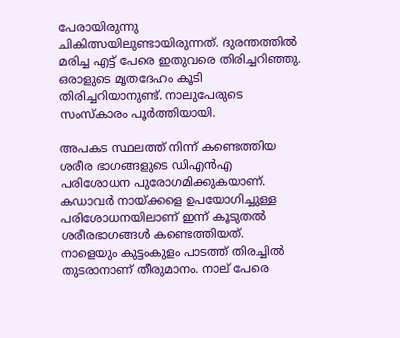പേരായിരുന്നു ചികിത്സയിലുണ്ടായിരുന്നത്. ദുരന്തത്തില്‍ മരിച്ച എട്ട് പേരെ ഇതുവരെ തിരിച്ചറിഞ്ഞു. ഒരാളുടെ മൃതദേഹം കൂടി തിരിച്ചറിയാനുണ്ട്. നാലുപേരുടെ സംസ്‌കാരം പൂര്‍ത്തിയായി.

അപകട സ്ഥലത്ത് നിന്ന് കണ്ടെത്തിയ ശരീര ഭാഗങ്ങളുടെ ഡിഎന്‍എ പരിശോധന പുരോഗമിക്കുകയാണ്. കഡാവര്‍ നായ്ക്കളെ ഉപയോഗിച്ചുള്ള പരിശോധനയിലാണ് ഇന്ന് കൂടുതല്‍ ശരീരഭാഗങ്ങള്‍ കണ്ടെത്തിയത്. നാളെയും കുട്ടംകുളം പാടത്ത് തിരച്ചില്‍ തുടരാനാണ് തീരുമാനം. നാല് പേരെ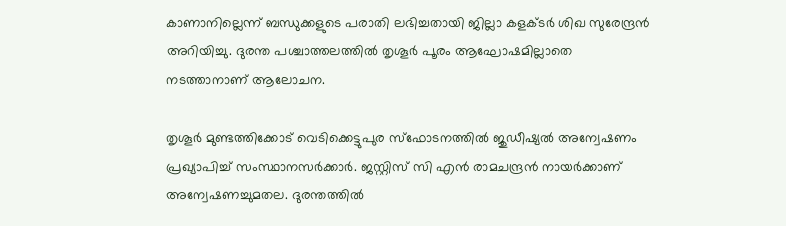കാണാനില്ലെന്ന് ബന്ധുക്കളുടെ പരാതി ലഭിച്ചതായി ജില്ലാ കളക്ടര്‍ ശിഖ സുരേന്ദ്രന്‍ അറിയിച്ചു. ദുരന്ത പശ്ചാത്തലത്തില്‍ തൃശൂര്‍ പൂരം ആഘോഷമില്ലാതെ നടത്താനാണ് ആലോചന.

തൃശൂര്‍ മുണ്ടത്തിക്കോട് വെടിക്കെട്ടുപുര സ്‌ഫോടനത്തില്‍ ജുഡീഷ്യല്‍ അന്വേഷണം പ്രഖ്യാപിച്ച് സംസ്ഥാനസര്‍ക്കാര്‍. ജസ്റ്റിസ് സി എന്‍ രാമചന്ദ്രന്‍ നായര്‍ക്കാണ് അന്വേഷണച്ചുമതല. ദുരന്തത്തില്‍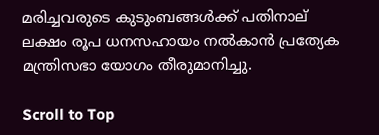മരിച്ചവരുടെ കുടുംബങ്ങള്‍ക്ക് പതിനാല് ലക്ഷം രൂപ ധനസഹായം നല്‍കാന്‍ പ്രത്യേക മന്ത്രിസഭാ യോഗം തീരുമാനിച്ചു.

Scroll to Top